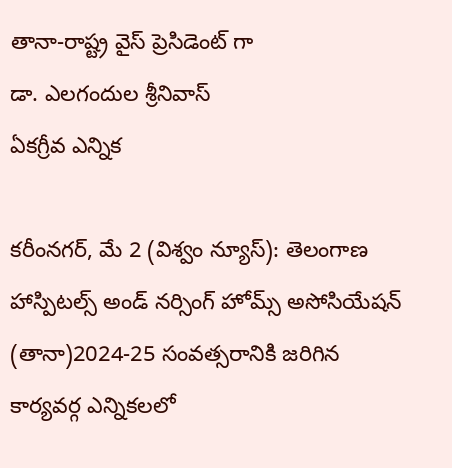తానా-రాష్ట్ర వైస్ ప్రెసిడెంట్ గా
డా. ఎలగందుల శ్రీనివాస్
ఏకగ్రీవ ఎన్నిక

కరీంనగర్, మే 2 (విశ్వం న్యూస్): తెలంగాణ హాస్పిటల్స్ అండ్ నర్సింగ్ హోమ్స్ అసోసియేషన్ (తానా)2024-25 సంవత్సరానికి జరిగిన కార్యవర్గ ఎన్నికలలో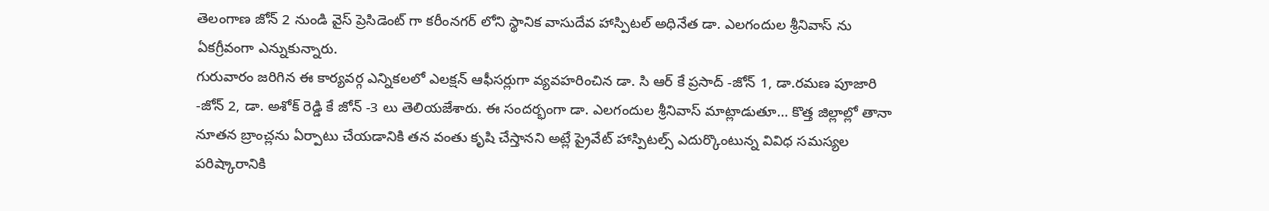తెలంగాణ జోన్ 2 నుండి వైస్ ప్రెసిడెంట్ గా కరీంనగర్ లోని స్థానిక వాసుదేవ హాస్పిటల్ అధినేత డా. ఎలగందుల శ్రీనివాస్ ను ఏకగ్రీవంగా ఎన్నుకున్నారు.
గురువారం జరిగిన ఈ కార్యవర్గ ఎన్నికలలో ఎలక్షన్ ఆఫీసర్లుగా వ్యవహరించిన డా. సి ఆర్ కే ప్రసాద్ -జోన్ 1, డా.రమణ పూజారి -జోన్ 2, డా. అశోక్ రెడ్డి కే జోన్ -3 లు తెలియజేశారు. ఈ సందర్భంగా డా. ఎలగందుల శ్రీనివాస్ మాట్లాడుతూ… కొత్త జిల్లాల్లో తానా నూతన బ్రాంచ్లను ఏర్పాటు చేయడానికి తన వంతు కృషి చేస్తానని అట్లే ప్రైవేట్ హాస్పిటల్స్ ఎదుర్కొంటున్న వివిధ సమస్యల పరిష్కారానికి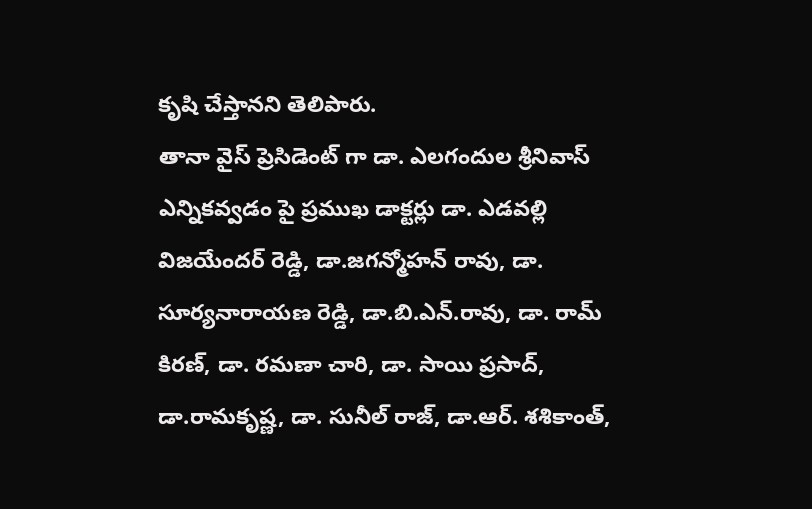కృషి చేస్తానని తెలిపారు.
తానా వైస్ ప్రెసిడెంట్ గా డా. ఎలగందుల శ్రీనివాస్ ఎన్నికవ్వడం పై ప్రముఖ డాక్టర్లు డా. ఎడవల్లి విజయేందర్ రెడ్డి, డా.జగన్మోహన్ రావు, డా. సూర్యనారాయణ రెడ్డి, డా.బి.ఎన్.రావు, డా. రామ్ కిరణ్, డా. రమణా చారి, డా. సాయి ప్రసాద్, డా.రామకృష్ణ, డా. సునీల్ రాజ్, డా.ఆర్. శశికాంత్,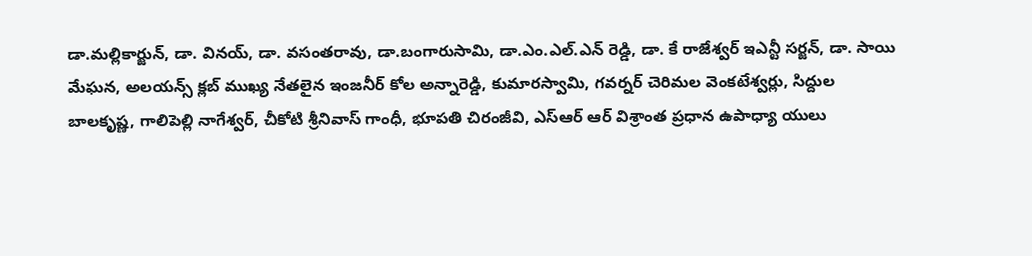డా.మల్లికార్జున్, డా. వినయ్, డా. వసంతరావు, డా.బంగారుసామి, డా.ఎం.ఎల్.ఎన్ రెడ్డి, డా. కే రాజేశ్వర్ ఇఎన్టీ సర్జన్, డా. సాయి మేఘన, అలయన్స్ క్లబ్ ముఖ్య నేతలైన ఇంజనీర్ కోల అన్నారెడ్డి, కుమారస్వామి, గవర్నర్ చెరిమల వెంకటేశ్వర్లు, సిద్దుల బాలకృష్ణ, గాలిపెల్లి నాగేశ్వర్, చీకోటి శ్రీనివాస్ గాంధీ, భూపతి చిరంజీవి, ఎస్ఆర్ ఆర్ విశ్రాంత ప్రధాన ఉపాధ్యా యులు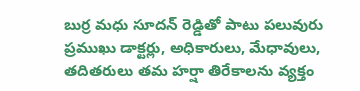బుర్ర మధు సూదన్ రెడ్డితో పాటు పలువురు ప్రముఖు డాక్టర్లు, అధికారులు, మేధావులు, తదితరులు తమ హర్షా తిరేకాలను వ్యక్తం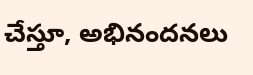చేస్తూ, అభినందనలు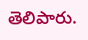తెలిపారు.